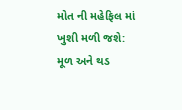મોત ની મહેફિલ માં ખુશી મળી જશે:
મૂળ અને થડ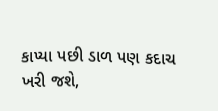કાપ્યા પછી ડાળ પણ કદાચ ખરી જશે,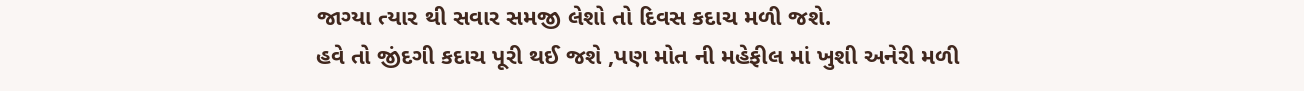જાગ્યા ત્યાર થી સવાર સમજી લેશો તો દિવસ કદાચ મળી જશે.
હવે તો જીંદગી કદાચ પૂરી થઈ જશે ,પણ મોત ની મહેફીલ માં ખુશી અનેરી મળી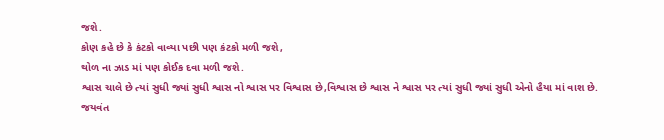જશે.
કોણ કહે છે કે કંટકો વાવ્યા પછી પણ કંટકો મળી જશે,
થોળ ના ઝાડ માં પણ કોઈક દવા મળી જશે.
શ્વાસ ચાલે છે ત્યાં સુધી જ્યાં સુધી શ્વાસ નો શ્વાસ પર વિશ્વાસ છે,વિશ્વાસ છે શ્વાસ ને શ્વાસ પર ત્યાં સુધી જ્યાં સુધી એનો હૈયા માં વાશ છે.
જયવંત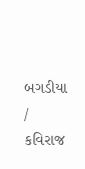બગડીયા / કવિરાજ